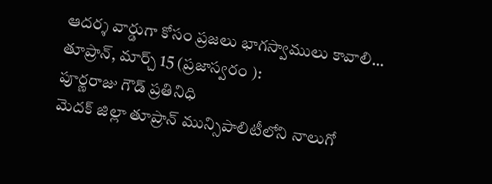ఆదర్శ వార్డుగా కోసం ప్రజలు భాగస్వాములు కావాలి...
తూప్రాన్, మార్చ్ 15 (ప్రజాస్వరం ):
పూర్ణరాజు గౌడ్ ప్రతినిధి
మెదక్ జిల్లా తూప్రాన్ మున్సిపాలిటీలోని నాలుగో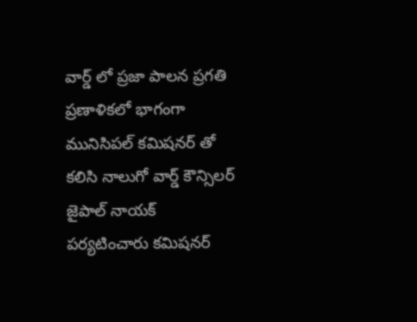వార్డ్ లో ప్రజా పాలన ప్రగతి ప్రణాళికలో భాగంగా మునిసిపల్ కమిషనర్ తో కలిసి నాలుగో వార్డ్ కౌన్సిలర్ జైపాల్ నాయక్ పర్యటించారు కమిషనర్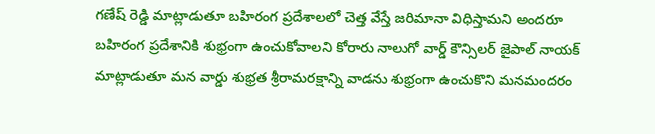గణేష్ రెడ్డి మాట్లాడుతూ బహిరంగ ప్రదేశాలలో చెత్త వేస్తే జరిమానా విధిస్తామని అందరూ బహిరంగ ప్రదేశానికి శుభ్రంగా ఉంచుకోవాలని కోరారు నాలుగో వార్డ్ కౌన్సిలర్ జైపాల్ నాయక్ మాట్లాడుతూ మన వార్డు శుభ్రత శ్రీరామరక్షాన్ని వాడను శుభ్రంగా ఉంచుకొని మనమందరం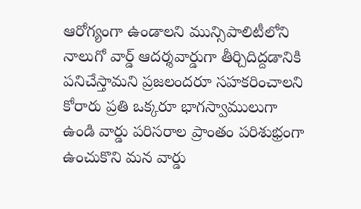ఆరోగ్యంగా ఉండాలని మున్సిపాలిటీలోని నాలుగో వార్డ్ ఆదర్శవార్డుగా తీర్చిదిద్దడానికి పనిచేస్తామని ప్రజలందరూ సహకరించాలని కోరారు ప్రతి ఒక్కరూ భాగస్వాములుగా ఉండి వార్డు పరిసరాల ప్రాంతం పరిశుభ్రంగా ఉంచుకొని మన వార్డు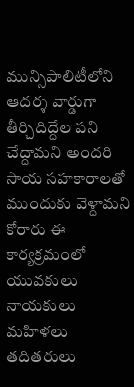మున్సిపాలిటీలోని ఆదర్శ వార్డుగా తీర్చిదిద్దేల పని చేద్దామని అందరి సాయ సహకారాలతో ముందుకు వెళ్దామని కోరారు ఈ కార్యక్రమంలో యువకులు నాయకులు మహిళలు తదితరులు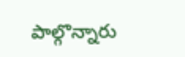పాల్గొన్నారు